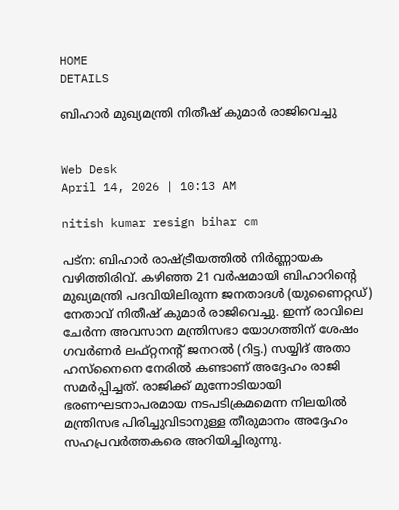HOME
DETAILS

ബിഹാർ മുഖ്യമന്ത്രി നിതീഷ് കുമാർ രാജിവെച്ചു


Web Desk
April 14, 2026 | 10:13 AM

nitish kumar resign bihar cm

പട്ന: ബിഹാർ രാഷ്ട്രീയത്തിൽ നിർണ്ണായക വഴിത്തിരിവ്. കഴിഞ്ഞ 21 വർഷമായി ബിഹാറിന്റെ മുഖ്യമന്ത്രി പദവിയിലിരുന്ന ജനതാദൾ (യുണൈറ്റഡ്) നേതാവ് നിതീഷ് കുമാർ രാജിവെച്ചു. ഇന്ന് രാവിലെ ചേർന്ന അവസാന മന്ത്രിസഭാ യോഗത്തിന് ശേഷം ഗവർണർ ലഫ്റ്റനന്റ് ജനറൽ (റിട്ട.) സയ്യിദ് അതാ ഹസ്നൈനെ നേരിൽ കണ്ടാണ് അദ്ദേഹം രാജി സമർപ്പിച്ചത്. രാജിക്ക് മുന്നോടിയായി ഭരണഘടനാപരമായ നടപടിക്രമമെന്ന നിലയിൽ മന്ത്രിസഭ പിരിച്ചുവിടാനുള്ള തീരുമാനം അദ്ദേഹം സഹപ്രവർത്തകരെ അറിയിച്ചിരുന്നു.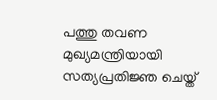പത്തു തവണ മുഖ്യമന്ത്രിയായി സത്യപ്രതിജ്ഞ ചെയ്ത്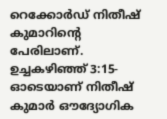റെക്കോർഡ് നിതീഷ് കുമാറിന്റെ പേരിലാണ്. ഉച്ചകഴിഞ്ഞ് 3:15-ഓടെയാണ് നിതീഷ് കുമാർ ഔദ്യോഗിക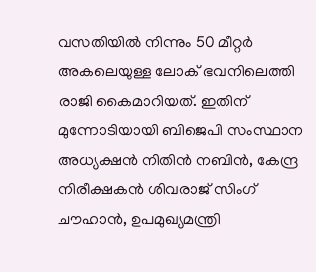വസതിയിൽ നിന്നും 50 മീറ്റർ അകലെയുള്ള ലോക് ഭവനിലെത്തി രാജി കൈമാറിയത്. ഇതിന് മുന്നോടിയായി ബിജെപി സംസ്ഥാന അധ്യക്ഷൻ നിതിൻ നബിൻ, കേന്ദ്ര നിരീക്ഷകൻ ശിവരാജ് സിംഗ് ചൗഹാൻ, ഉപമുഖ്യമന്ത്രി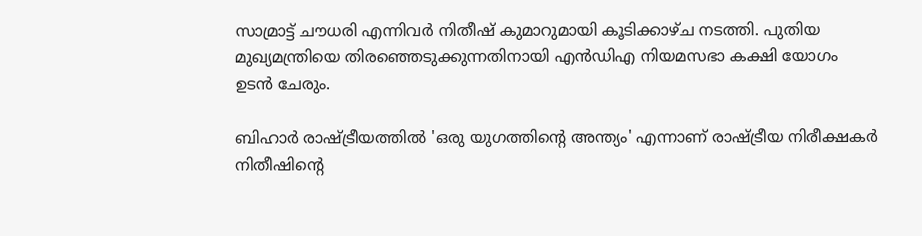സാമ്രാട്ട് ചൗധരി എന്നിവർ നിതീഷ് കുമാറുമായി കൂടിക്കാഴ്ച നടത്തി. പുതിയ മുഖ്യമന്ത്രിയെ തിരഞ്ഞെടുക്കുന്നതിനായി എൻഡിഎ നിയമസഭാ കക്ഷി യോഗം ഉടൻ ചേരും.

ബിഹാർ രാഷ്ട്രീയത്തിൽ 'ഒരു യുഗത്തിന്റെ അന്ത്യം' എന്നാണ് രാഷ്ട്രീയ നിരീക്ഷകർ നിതീഷിന്റെ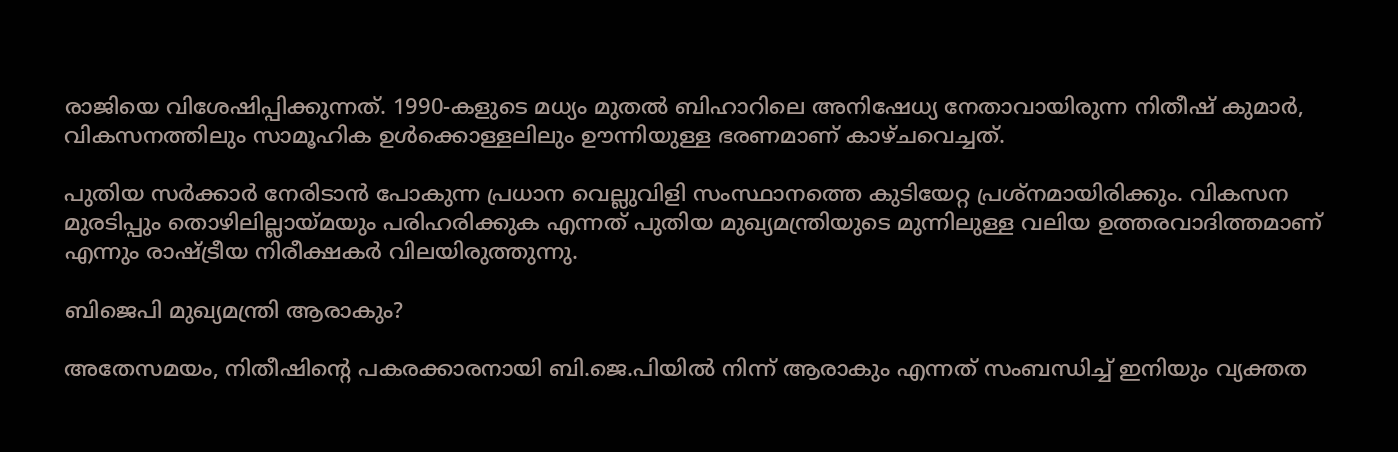രാജിയെ വിശേഷിപ്പിക്കുന്നത്. 1990-കളുടെ മധ്യം മുതൽ ബിഹാറിലെ അനിഷേധ്യ നേതാവായിരുന്ന നിതീഷ് കുമാർ, വികസനത്തിലും സാമൂഹിക ഉൾക്കൊള്ളലിലും ഊന്നിയുള്ള ഭരണമാണ് കാഴ്ചവെച്ചത്.

പുതിയ സർക്കാർ നേരിടാൻ പോകുന്ന പ്രധാന വെല്ലുവിളി സംസ്ഥാനത്തെ കുടിയേറ്റ പ്രശ്നമായിരിക്കും. വികസന മുരടിപ്പും തൊഴിലില്ലായ്മയും പരിഹരിക്കുക എന്നത് പുതിയ മുഖ്യമന്ത്രിയുടെ മുന്നിലുള്ള വലിയ ഉത്തരവാദിത്തമാണ് എന്നും രാഷ്ട്രീയ നിരീക്ഷകർ വിലയിരുത്തുന്നു.

ബിജെപി മുഖ്യമന്ത്രി ആരാകും?

അതേസമയം, നിതീഷിന്റെ പകരക്കാരനായി ബി.ജെ.പിയില്‍ നിന്ന് ആരാകും എന്നത് സംബന്ധിച്ച് ഇനിയും വ്യക്തത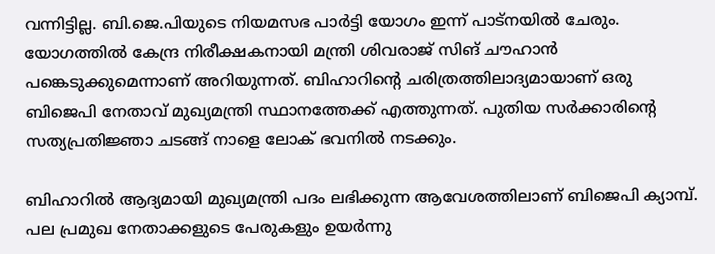വന്നിട്ടില്ല. ബി.ജെ.പിയുടെ നിയമസഭ പാര്‍ട്ടി യോഗം ഇന്ന് പാട്‌നയില്‍ ചേരും. യോഗത്തില്‍ കേന്ദ്ര നിരീക്ഷകനായി മന്ത്രി ശിവരാജ് സിങ് ചൗഹാന്‍ പങ്കെടുക്കുമെന്നാണ് അറിയുന്നത്. ബിഹാറിന്റെ ചരിത്രത്തിലാദ്യമായാണ് ഒരു ബിജെപി നേതാവ് മുഖ്യമന്ത്രി സ്ഥാനത്തേക്ക് എത്തുന്നത്. പുതിയ സർക്കാരിന്റെ സത്യപ്രതിജ്ഞാ ചടങ്ങ് നാളെ ലോക് ഭവനിൽ നടക്കും.

ബിഹാറിൽ ആദ്യമായി മുഖ്യമന്ത്രി പദം ലഭിക്കുന്ന ആവേശത്തിലാണ് ബിജെപി ക്യാമ്പ്. പല പ്രമുഖ നേതാക്കളുടെ പേരുകളും ഉയർന്നു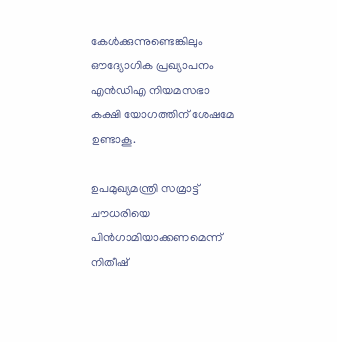കേൾക്കുന്നുണ്ടെങ്കിലും ഔദ്യോഗിക പ്രഖ്യാപനം എൻഡിഎ നിയമസഭാ കക്ഷി യോഗത്തിന് ശേഷമേ ഉണ്ടാകൂ.

ഉപമുഖ്യമന്ത്രി സമ്രാട്ട് ചൗധരിയെ പിന്‍ഗാമിയാക്കണമെന്ന് നിതീഷ്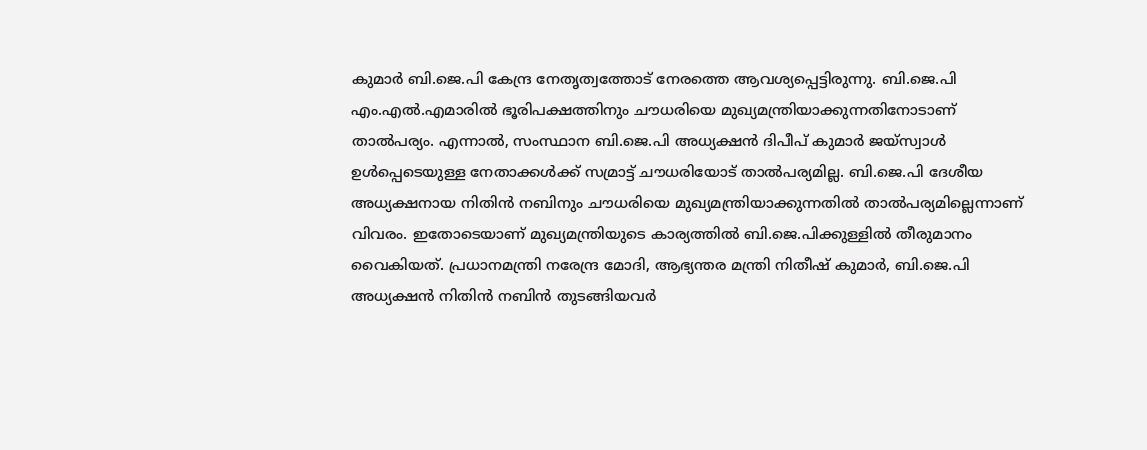കുമാര്‍ ബി.ജെ.പി കേന്ദ്ര നേതൃത്വത്തോട് നേരത്തെ ആവശ്യപ്പെട്ടിരുന്നു. ബി.ജെ.പി എം.എല്‍.എമാരില്‍ ഭൂരിപക്ഷത്തിനും ചൗധരിയെ മുഖ്യമന്ത്രിയാക്കുന്നതിനോടാണ് താല്‍പര്യം. എന്നാല്‍, സംസ്ഥാന ബി.ജെ.പി അധ്യക്ഷന്‍ ദിപീപ് കുമാര്‍ ജയ്‌സ്വാള്‍ ഉള്‍പ്പെടെയുള്ള നേതാക്കള്‍ക്ക് സമ്രാട്ട് ചൗധരിയോട് താല്‍പര്യമില്ല. ബി.ജെ.പി ദേശീയ അധ്യക്ഷനായ നിതിന്‍ നബിനും ചൗധരിയെ മുഖ്യമന്ത്രിയാക്കുന്നതില്‍ താല്‍പര്യമില്ലെന്നാണ് വിവരം. ഇതോടെയാണ് മുഖ്യമന്ത്രിയുടെ കാര്യത്തില്‍ ബി.ജെ.പിക്കുള്ളില്‍ തീരുമാനം വൈകിയത്. പ്രധാനമന്ത്രി നരേന്ദ്ര മോദി, ആഭ്യന്തര മന്ത്രി നിതീഷ് കുമാര്‍, ബി.ജെ.പി അധ്യക്ഷന്‍ നിതിന്‍ നബിന്‍ തുടങ്ങിയവര്‍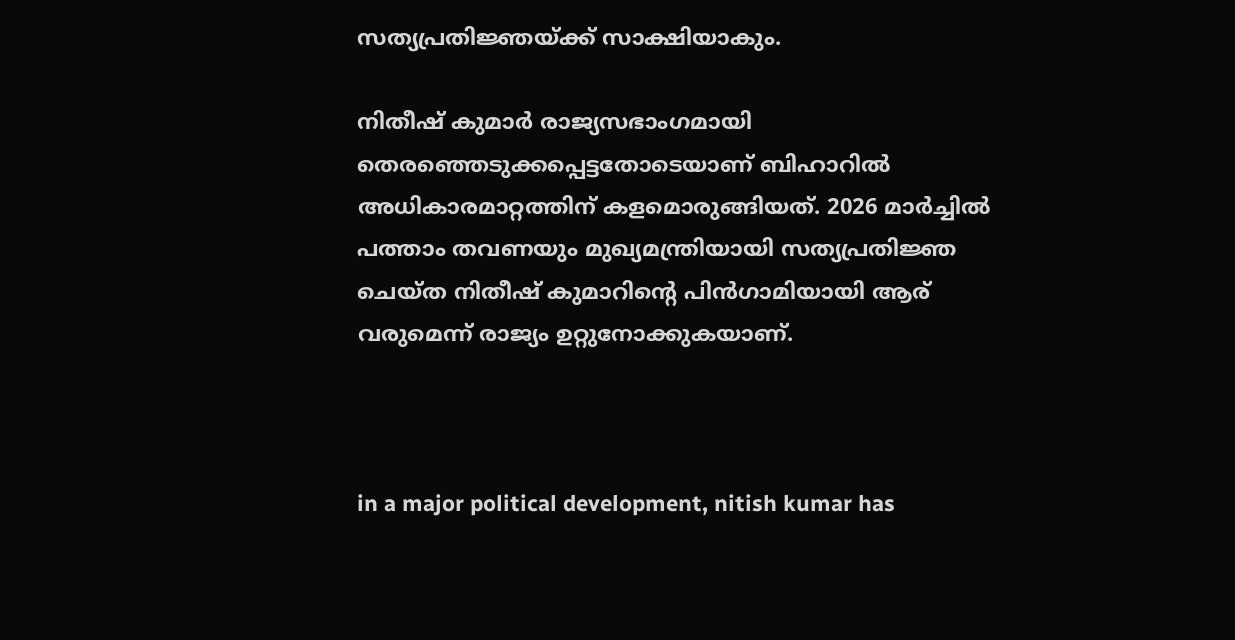സത്യപ്രതിജ്ഞയ്ക്ക് സാക്ഷിയാകും.

നിതീഷ് കുമാര്‍ രാജ്യസഭാംഗമായി തെരഞ്ഞെടുക്കപ്പെട്ടതോടെയാണ് ബിഹാറില്‍ അധികാരമാറ്റത്തിന് കളമൊരുങ്ങിയത്. 2026 മാർച്ചിൽ പത്താം തവണയും മുഖ്യമന്ത്രിയായി സത്യപ്രതിജ്ഞ ചെയ്ത നിതീഷ് കുമാറിന്റെ പിൻഗാമിയായി ആര് വരുമെന്ന് രാജ്യം ഉറ്റുനോക്കുകയാണ്.



in a major political development, nitish kumar has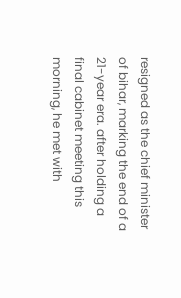resigned as the chief minister of bihar, marking the end of a 21-year era. after holding a final cabinet meeting this morning, he met with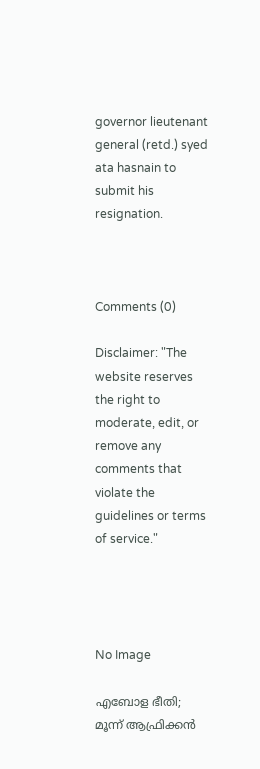governor lieutenant general (retd.) syed ata hasnain to submit his resignation.



Comments (0)

Disclaimer: "The website reserves the right to moderate, edit, or remove any comments that violate the guidelines or terms of service."




No Image

എബോള ഭീതി; മൂന്ന് ആഫ്രിക്കൻ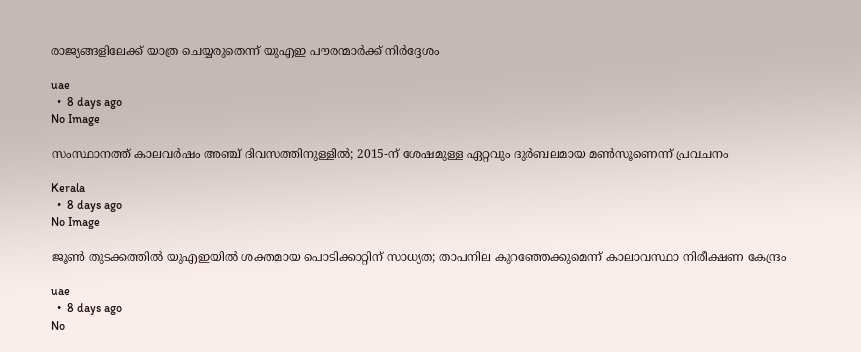രാജ്യങ്ങളിലേക്ക് യാത്ര ചെയ്യരുതെന്ന് യുഎഇ പൗരന്മാർക്ക് നിർദ്ദേശം

uae
  •  8 days ago
No Image

സംസ്ഥാനത്ത് കാലവര്‍ഷം അഞ്ച് ദിവസത്തിനുള്ളില്‍; 2015-ന് ശേഷമുള്ള ഏറ്റവും ദുര്‍ബലമായ മണ്‍സൂണെന്ന് പ്രവചനം

Kerala
  •  8 days ago
No Image

ജൂൺ തുടക്കത്തിൽ യുഎഇയിൽ ശക്തമായ പൊടിക്കാറ്റിന് സാധ്യത; താപനില കുറഞ്ഞേക്കുമെന്ന് കാലാവസ്ഥാ നിരീക്ഷണ കേന്ദ്രം

uae
  •  8 days ago
No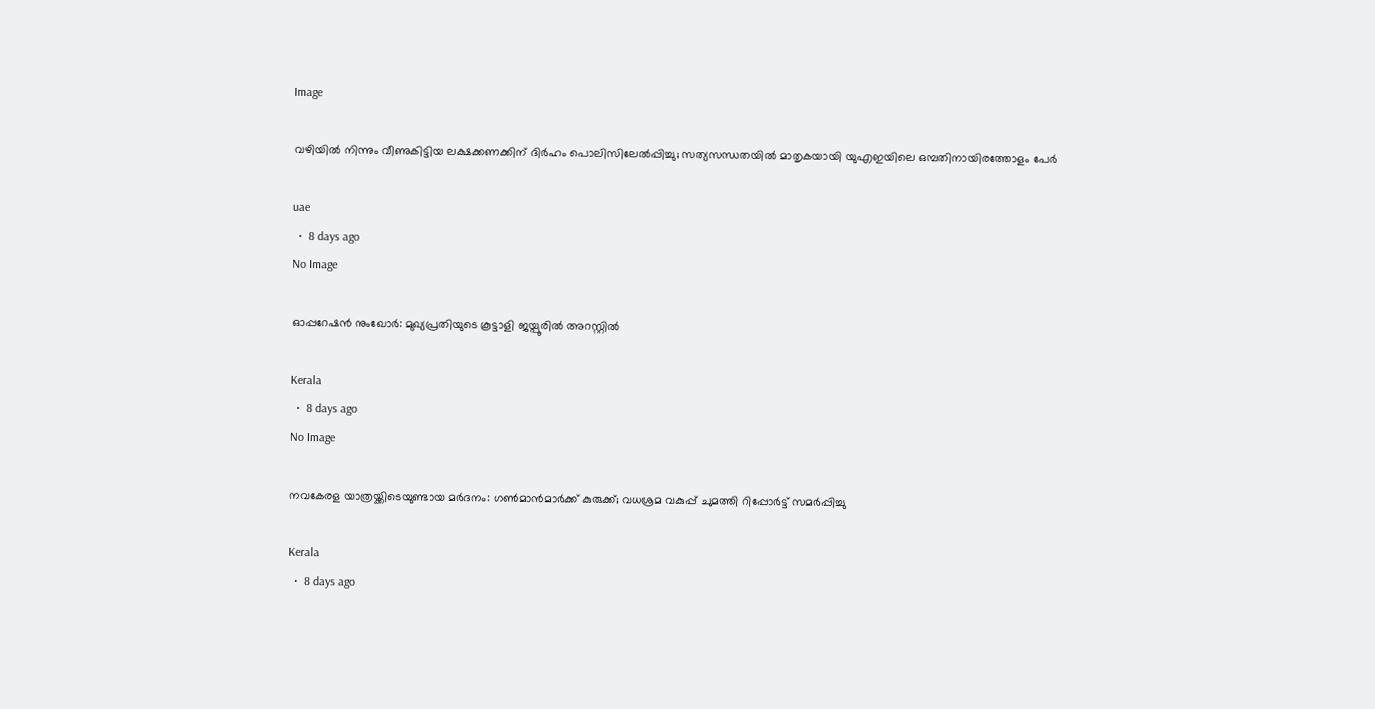Image

വഴിയിൽ നിന്നും വീണുകിട്ടിയ ലക്ഷക്കണക്കിന് ദിർഹം പൊലിസിലേൽപ്പിച്ചു; സത്യസന്ധതയിൽ മാതൃകയായി യുഎഇയിലെ ഒമ്പതിനായിരത്തോളം പേർ

uae
  •  8 days ago
No Image

ഓപ്പറേഷന്‍ നുംഖോര്‍: മുഖ്യപ്രതിയുടെ കൂട്ടാളി ജയ്പൂരില്‍ അറസ്റ്റില്‍

Kerala
  •  8 days ago
No Image

നവകേരള യാത്രയ്ക്കിടെയുണ്ടായ മര്‍ദനം: ഗണ്‍മാന്‍മാര്‍ക്ക് കുരുക്ക്; വധശ്രമ വകുപ്പ് ചുമത്തി റിപ്പോര്‍ട്ട് സമര്‍പ്പിച്ചു

Kerala
  •  8 days ago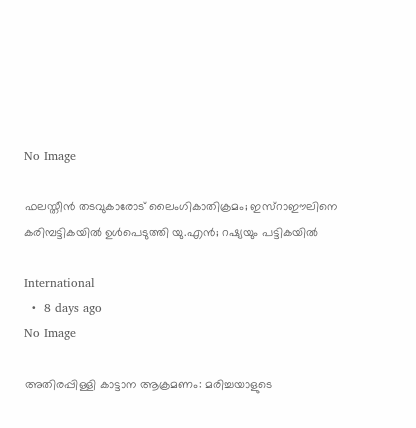No Image

ഫലസ്തീന്‍ തടവുകാരോട് ലൈംഗികാതിക്രമം; ഇസ്‌റാഈലിനെ കരിമ്പട്ടികയില്‍ ഉള്‍പെടുത്തി യു.എന്‍; റഷ്യയും പട്ടികയില്‍

International
  •  8 days ago
No Image

അതിരപ്പിള്ളി കാട്ടാന ആക്രമണം: മരിച്ചയാളുടെ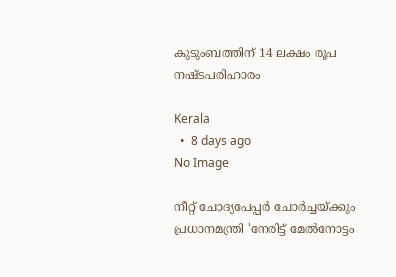കുടുംബത്തിന് 14 ലക്ഷം രൂപ നഷ്ടപരിഹാരം

Kerala
  •  8 days ago
No Image

നീറ്റ് ചോദ്യപേപ്പര്‍ ചോര്‍ച്ചയ്ക്കും പ്രധാനമന്ത്രി 'നേരിട്ട് മേല്‍നോട്ടം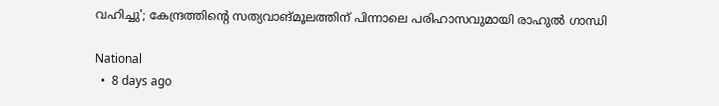വഹിച്ചു'; കേന്ദ്രത്തിന്റെ സത്യവാങ്മൂലത്തിന് പിന്നാലെ പരിഹാസവുമായി രാഹുല്‍ ഗാന്ധി

National
  •  8 days ago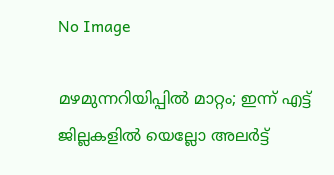No Image

മഴമുന്നറിയിപ്പില്‍ മാറ്റം; ഇന്ന് എട്ട് ജില്ലകളില്‍ യെല്ലോ അലര്‍ട്ട്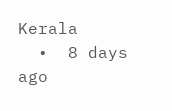Kerala
  •  8 days ago